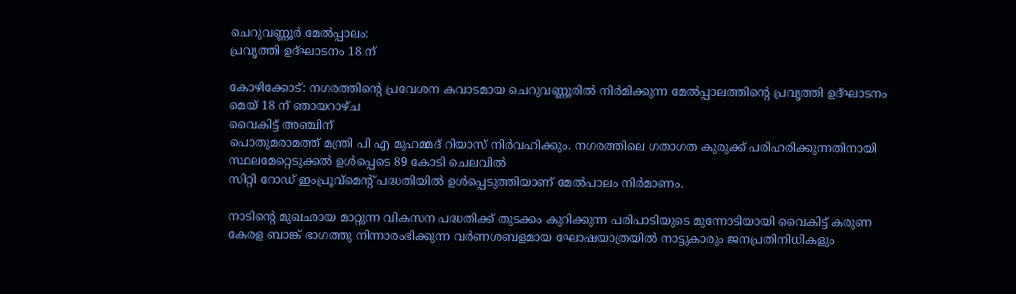ചെറുവണ്ണൂർ മേൽപ്പാലം:
പ്രവൃത്തി ഉദ്ഘാടനം 18 ന്

കോഴിക്കോട്: നഗരത്തിൻ്റെ പ്രവേശന കവാടമായ ചെറുവണ്ണൂരിൽ നിർമിക്കുന്ന മേൽപ്പാലത്തിൻ്റെ പ്രവൃത്തി ഉദ്ഘാടനം മെയ് 18 ന് ഞായറാഴ്ച
വൈകിട്ട് അഞ്ചിന്
പൊതുമരാമത്ത് മന്ത്രി പി എ മുഹമ്മദ് റിയാസ് നിർവഹിക്കും. നഗരത്തിലെ ഗതാഗത കുരുക്ക് പരിഹരിക്കുന്നതിനായി  സ്ഥലമേറ്റെടുക്കൽ ഉൾപ്പെടെ 89 കോടി ചെലവിൽ
സിറ്റി റോഡ് ഇംപ്രൂവ്മെൻ്റ് പദ്ധതിയിൽ ഉൾപ്പെടുത്തിയാണ് മേൽപാലം നിർമാണം.

നാടിൻ്റെ മുഖഛായ മാറ്റുന്ന വികസന പദ്ധതിക്ക് തുടക്കം കുറിക്കുന്ന പരിപാടിയുടെ മുന്നോടിയായി വൈകിട്ട് കരുണ കേരള ബാങ്ക് ഭാഗത്തു നിന്നാരംഭിക്കുന്ന വർണശബളമായ ഘോഷയാത്രയിൽ നാട്ടുകാരും ജനപ്രതിനിധികളും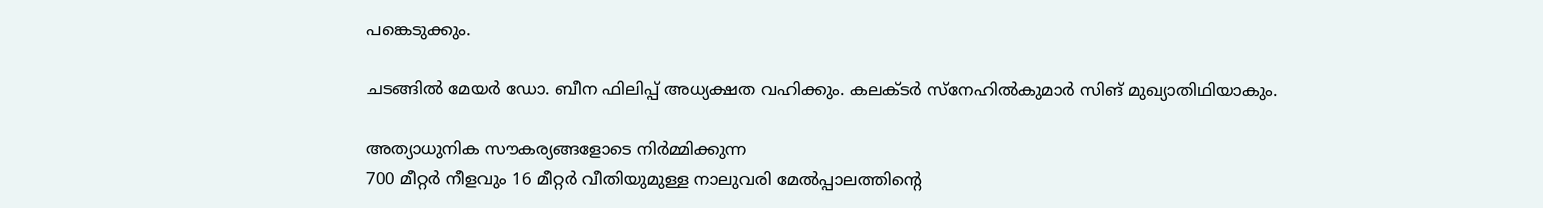പങ്കെടുക്കും.

ചടങ്ങിൽ മേയർ ഡോ. ബീന ഫിലിപ്പ് അധ്യക്ഷത വഹിക്കും. കലക്ടർ സ്നേഹിൽകുമാർ സിങ് മുഖ്യാതിഥിയാകും.

അത്യാധുനിക സൗകര്യങ്ങളോടെ നിർമ്മിക്കുന്ന
700 മീറ്റർ നീളവും 16 മീറ്റർ വീതിയുമുള്ള നാലുവരി മേൽപ്പാലത്തിൻ്റെ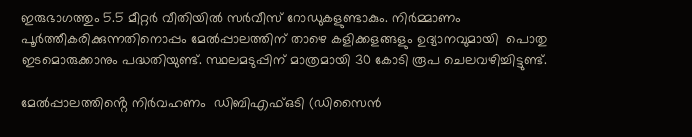ഇരുഭാഗത്തും 5.5 മീറ്റർ വീതിയിൽ സർവീസ് റോഡുകളുണ്ടാകും. നിർമ്മാണം പൂർത്തീകരിക്കുന്നതിനൊപ്പം മേൽപ്പാലത്തിന് താഴെ കളിക്കളങ്ങളും ഉദ്യാനവുമായി  പൊതു ഇടമൊരുക്കാനും പദ്ധതിയുണ്ട്. സ്ഥലമടുപ്പിന് മാത്രമായി 30 കോടി രൂപ ചെലവഴിച്ചിട്ടുണ്ട്.

മേൽപ്പാലത്തിൻ്റെ നിർവഹണം  ഡിബിഎഫ്ഒടി (ഡിസൈൻ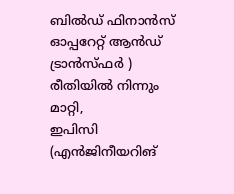ബിൽഡ് ഫിനാൻസ് ഓപ്പറേറ്റ് ആൻഡ് ട്രാൻസ്ഫർ ) രീതിയിൽ നിന്നും മാറ്റി,
ഇപിസി (എൻജിനീയറിങ്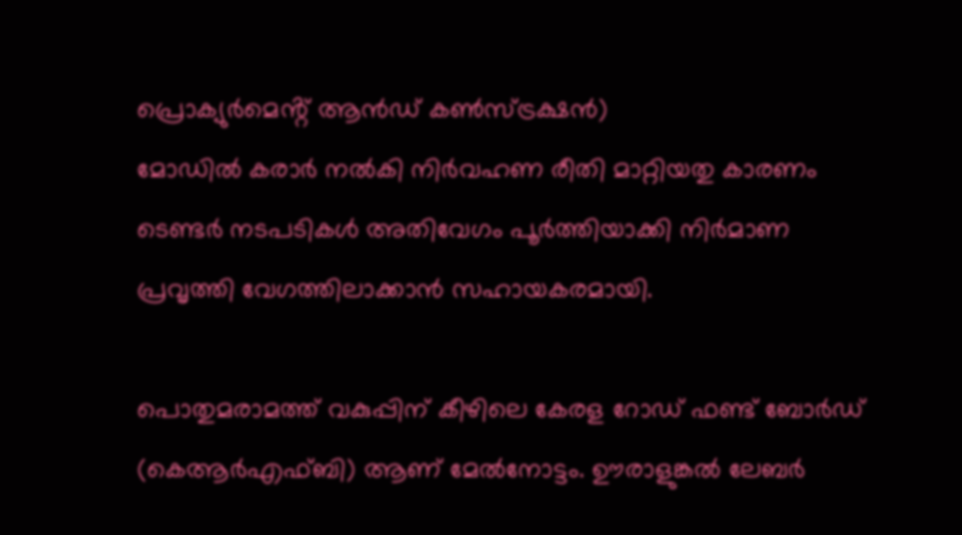പ്രൊക്യുർമെൻ്റ് ആൻഡ് കൺസ്ട്രക്ഷൻ)
മോഡിൽ കരാർ നൽകി നിർവഹണ രീതി മാറ്റിയതു കാരണം ടെണ്ടർ നടപടികൾ അതിവേഗം പൂർത്തിയാക്കി നിർമാണ പ്രവൃത്തി വേഗത്തിലാക്കാൻ സഹായകരമായി.

പൊതുമരാമത്ത് വകുപ്പിന് കീഴിലെ കേരള റോഡ് ഫണ്ട് ബോർഡ് (കെആർഎഫ്ബി) ആണ് മേൽനോട്ടം. ഊരാളുങ്കൽ ലേബർ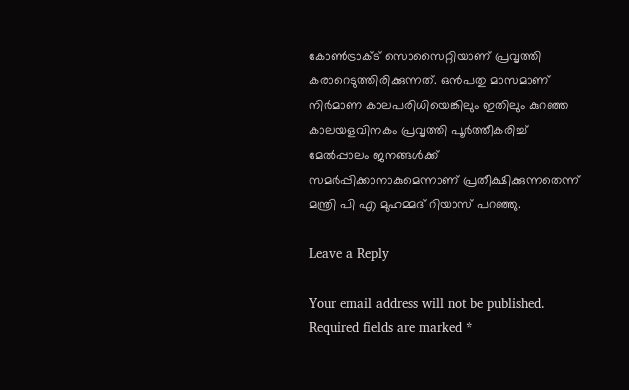കോൺട്രാക്ട് സൊസൈറ്റിയാണ് പ്രവൃത്തി കരാറെടുത്തിരിക്കുന്നത്. ഒൻപതു മാസമാണ് നിർമാണ കാലപരിധിയെങ്കിലും ഇതിലും കുറഞ്ഞ കാലയളവിനകം പ്രവൃത്തി പൂർത്തീകരിച്ച് മേൽപ്പാലം ജനങ്ങൾക്ക് സമർപ്പിക്കാനാകുമെന്നാണ് പ്രതീക്ഷിക്കുന്നതെന്ന്  മന്ത്രി പി എ മുഹമ്മദ് റിയാസ് പറഞ്ഞു.

Leave a Reply

Your email address will not be published. Required fields are marked *